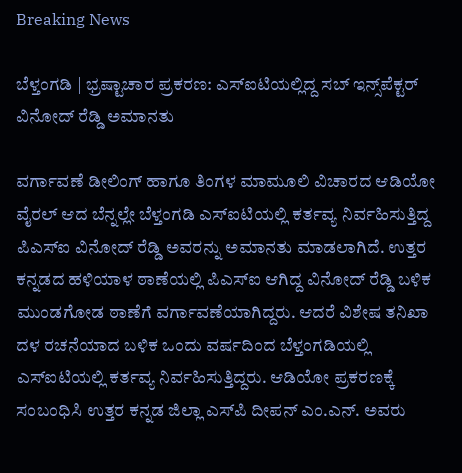Breaking News

ಬೆಳ್ತಂಗಡಿ | ಭ್ರಷ್ಟಾಚಾರ ಪ್ರಕರಣ: ಎಸ್‌ಐಟಿಯಲ್ಲಿದ್ದ ಸಬ್ ಇನ್ಸ್‌ಪೆಕ್ಟರ್ ವಿನೋದ್ ರೆಡ್ಡಿ ಅಮಾನತು

ವರ್ಗಾವಣೆ ಡೀಲಿಂಗ್ ಹಾಗೂ ತಿಂಗಳ ಮಾಮೂಲಿ ವಿಚಾರದ ಆಡಿಯೋ ವೈರಲ್‌ ಆದ ಬೆನ್ನಲ್ಲೇ ಬೆಳ್ತಂಗಡಿ ಎಸ್‌ಐಟಿಯಲ್ಲಿ ಕರ್ತವ್ಯ ನಿರ್ವಹಿಸುತ್ತಿದ್ದ ಪಿಎಸ್‌ಐ ವಿನೋದ್ ರೆಡ್ಡಿ ಅವರನ್ನು ಅಮಾನತು ಮಾಡಲಾಗಿದೆ. ಉತ್ತರ ಕನ್ನಡದ ಹಳಿಯಾಳ ಠಾಣೆಯಲ್ಲಿ ಪಿಎಸ್‌ಐ ಆಗಿದ್ದ ವಿನೋದ್ ರೆಡ್ಡಿ ಬಳಿಕ ಮುಂಡಗೋಡ ಠಾಣೆಗೆ ವರ್ಗಾವಣೆಯಾಗಿದ್ದರು. ಆದರೆ ವಿಶೇಷ ತನಿಖಾ ದಳ ರಚನೆಯಾದ ಬಳಿಕ ಒಂದು ವರ್ಷದಿಂದ ಬೆಳ್ತಂಗಡಿಯಲ್ಲಿ ಎಸ್‌ಐಟಿಯಲ್ಲಿ ಕರ್ತವ್ಯ ನಿರ್ವಹಿಸುತ್ತಿದ್ದರು. ಆಡಿಯೋ ಪ್ರಕರಣಕ್ಕೆ ಸಂಬಂಧಿಸಿ ಉತ್ತರ ಕನ್ನಡ ಜಿಲ್ಲಾ ಎಸ್‌ಪಿ ದೀಪನ್ ಎಂ.ಎನ್. ಅವರು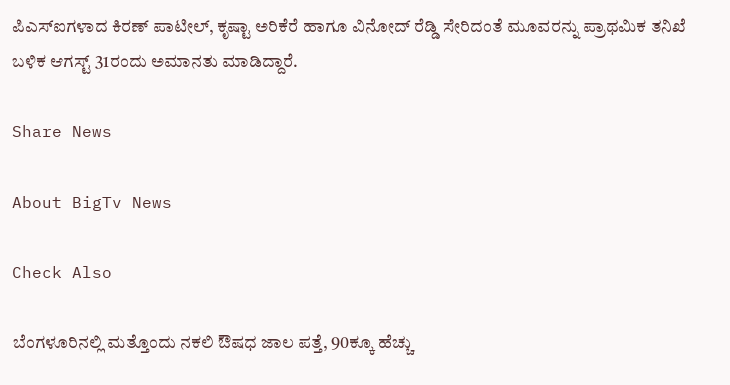ಪಿಎಸ್‌ಐಗಳಾದ ಕಿರಣ್ ಪಾಟೀಲ್, ಕೃಷ್ಟಾ ಅರಿಕೆರೆ ಹಾಗೂ ವಿನೋದ್ ರೆಡ್ಡಿ ಸೇರಿದಂತೆ ಮೂವರನ್ನು ಪ್ರಾಥಮಿಕ ತನಿಖೆ ಬಳಿಕ ಆಗಸ್ಟ್ 31ರಂದು ಅಮಾನತು ಮಾಡಿದ್ದಾರೆ.

Share News

About BigTv News

Check Also

ಬೆಂಗಳೂರಿನಲ್ಲಿ ಮತ್ತೊಂದು ನಕಲಿ ಔಷಧ ಜಾಲ ಪತ್ತೆ, 90ಕ್ಕೂ ಹೆಚ್ಚು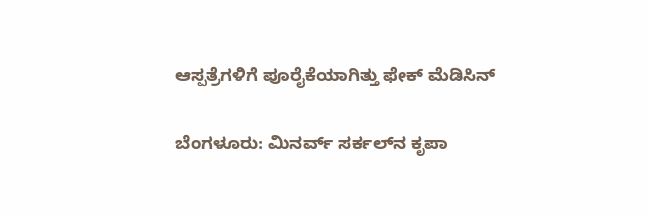ಆಸ್ಪತ್ರೆಗಳಿಗೆ ಪೂರೈಕೆಯಾಗಿತ್ತು ಫೇಕ್ ಮೆಡಿಸಿನ್

ಬೆಂಗಳೂರು: ಮಿನರ್ವ್ ಸರ್ಕಲ್‌ನ ಕೃಪಾ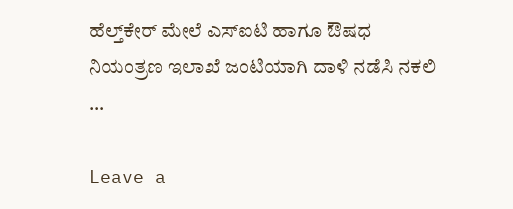ಹೆಲ್ತ್‌ಕೇರ್‌ ಮೇಲೆ ಎಸ್‌ಐಟಿ ಹಾಗೂ ಔಷಧ ನಿಯಂತ್ರಣ ಇಲಾಖೆ ಜಂಟಿಯಾಗಿ ದಾಳಿ ನಡೆಸಿ ನಕಲಿ …

Leave a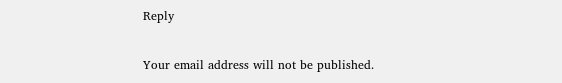Reply

Your email address will not be published.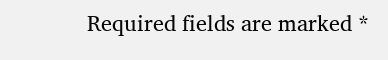Required fields are marked *